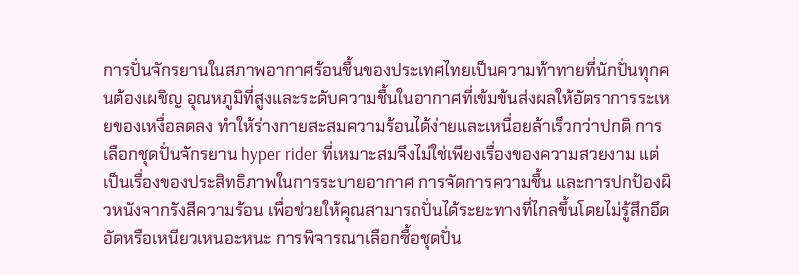การปั่นจักรยานในสภาพอากาศร้อนชื้นของประเทศไทยเป็นความท้าทายที่นักปั่นทุกคนต้องเผชิญ อุณหภูมิที่สูงและระดับความชื้นในอากาศที่เข้มข้นส่งผลให้อัตราการระเหยของเหงื่อลดลง ทำให้ร่างกายสะสมความร้อนได้ง่ายและเหนื่อยล้าเร็วกว่าปกติ การเลือกชุดปั่นจักรยาน hyper rider ที่เหมาะสมจึงไม่ใช่เพียงเรื่องของความสวยงาม แต่เป็นเรื่องของประสิทธิภาพในการระบายอากาศ การจัดการความชื้น และการปกป้องผิวหนังจากรังสีความร้อน เพื่อช่วยให้คุณสามารถปั่นได้ระยะทางที่ไกลขึ้นโดยไม่รู้สึกอึดอัดหรือเหนียวเหนอะหนะ การพิจารณาเลือกซื้อชุดปั่น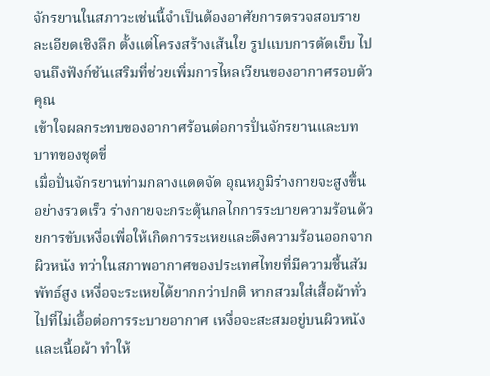จักรยานในสภาวะเช่นนี้จำเป็นต้องอาศัยการตรวจสอบรายละเอียดเชิงลึก ตั้งแต่โครงสร้างเส้นใย รูปแบบการตัดเย็บ ไปจนถึงฟังก์ชันเสริมที่ช่วยเพิ่มการไหลเวียนของอากาศรอบตัวคุณ
เข้าใจผลกระทบของอากาศร้อนต่อการปั่นจักรยานและบทบาทของชุดขี่
เมื่อปั่นจักรยานท่ามกลางแดดจัด อุณหภูมิร่างกายจะสูงขึ้นอย่างรวดเร็ว ร่างกายจะกระตุ้นกลไกการระบายความร้อนด้วยการขับเหงื่อเพื่อให้เกิดการระเหยและดึงความร้อนออกจากผิวหนัง ทว่าในสภาพอากาศของประเทศไทยที่มีความชื้นสัมพัทธ์สูง เหงื่อจะระเหยได้ยากกว่าปกติ หากสวมใส่เสื้อผ้าทั่วไปที่ไม่เอื้อต่อการระบายอากาศ เหงื่อจะสะสมอยู่บนผิวหนังและเนื้อผ้า ทำให้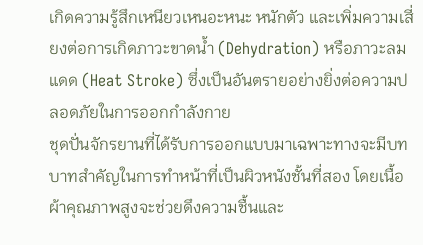เกิดความรู้สึกเหนียวเหนอะหนะ หนักตัว และเพิ่มความเสี่ยงต่อการเกิดภาวะขาดน้ำ (Dehydration) หรือภาวะลมแดด (Heat Stroke) ซึ่งเป็นอันตรายอย่างยิ่งต่อความปลอดภัยในการออกกำลังกาย
ชุดปั่นจักรยานที่ได้รับการออกแบบมาเฉพาะทางจะมีบทบาทสำคัญในการทำหน้าที่เป็นผิวหนังชั้นที่สอง โดยเนื้อผ้าคุณภาพสูงจะช่วยดึงความชื้นและ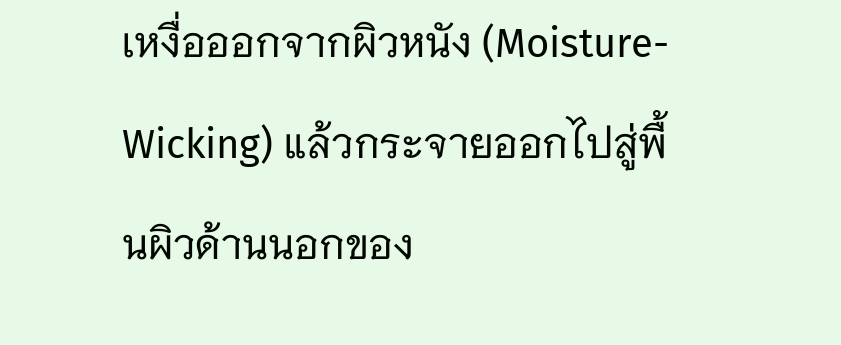เหงื่อออกจากผิวหนัง (Moisture-Wicking) แล้วกระจายออกไปสู่พื้นผิวด้านนอกของ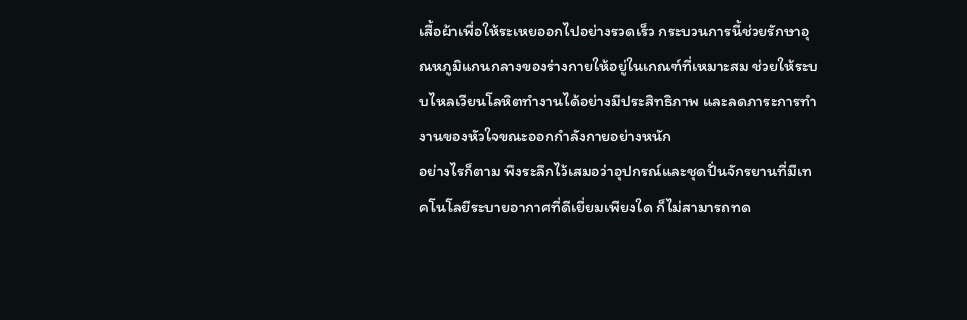เสื้อผ้าเพื่อให้ระเหยออกไปอย่างรวดเร็ว กระบวนการนี้ช่วยรักษาอุณหภูมิแกนกลางของร่างกายให้อยู่ในเกณฑ์ที่เหมาะสม ช่วยให้ระบบไหลเวียนโลหิตทำงานได้อย่างมีประสิทธิภาพ และลดภาระการทำงานของหัวใจขณะออกกำลังกายอย่างหนัก
อย่างไรก็ตาม พึงระลึกไว้เสมอว่าอุปกรณ์และชุดปั่นจักรยานที่มีเทคโนโลยีระบายอากาศที่ดีเยี่ยมเพียงใด ก็ไม่สามารถทด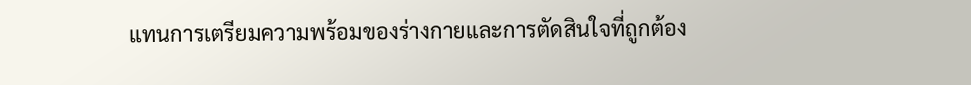แทนการเตรียมความพร้อมของร่างกายและการตัดสินใจที่ถูกต้อง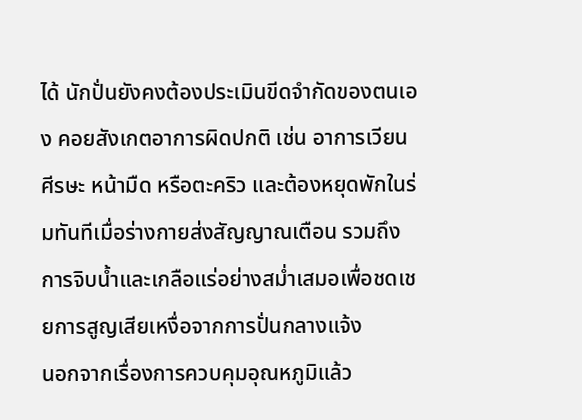ได้ นักปั่นยังคงต้องประเมินขีดจำกัดของตนเอง คอยสังเกตอาการผิดปกติ เช่น อาการเวียนศีรษะ หน้ามืด หรือตะคริว และต้องหยุดพักในร่มทันทีเมื่อร่างกายส่งสัญญาณเตือน รวมถึงการจิบน้ำและเกลือแร่อย่างสม่ำเสมอเพื่อชดเชยการสูญเสียเหงื่อจากการปั่นกลางแจ้ง
นอกจากเรื่องการควบคุมอุณหภูมิแล้ว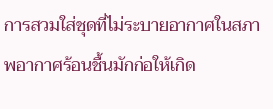การสวมใส่ชุดที่ไม่ระบายอากาศในสภาพอากาศร้อนชื้นมักก่อให้เกิด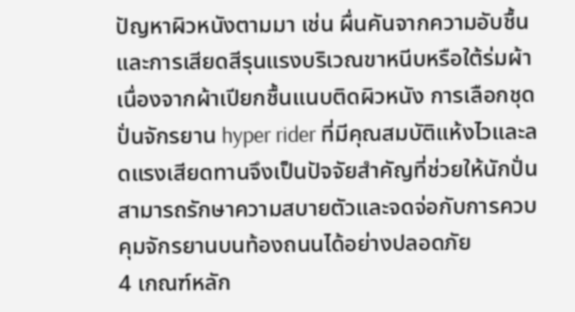ปัญหาผิวหนังตามมา เช่น ผื่นคันจากความอับชื้น และการเสียดสีรุนแรงบริเวณขาหนีบหรือใต้ร่มผ้าเนื่องจากผ้าเปียกชื้นแนบติดผิวหนัง การเลือกชุดปั่นจักรยาน hyper rider ที่มีคุณสมบัติแห้งไวและลดแรงเสียดทานจึงเป็นปัจจัยสำคัญที่ช่วยให้นักปั่นสามารถรักษาความสบายตัวและจดจ่อกับการควบคุมจักรยานบนท้องถนนได้อย่างปลอดภัย
4 เกณฑ์หลัก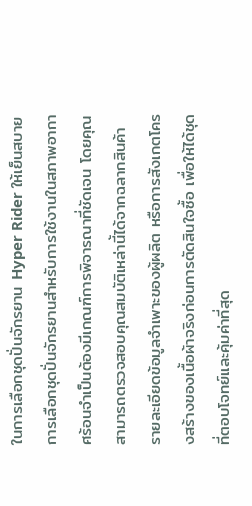ในการเลือกชุดปั่นจักรยาน Hyper Rider ให้เย็นสบาย
การเลือกชุดปั่นจักรยานสำหรับการใช้งานในสภาพอากาศร้อนจำเป็นต้องมีเกณฑ์การพิจารณาที่ชัดเจน โดยคุณสามารถตรวจสอบคุณสมบัติเหล่านี้ได้จากฉลากสินค้า รายละเอียดข้อมูลจำเพาะของผู้ผลิต หรือการสังเกตโครงสร้างของเนื้อผ้าจริงก่อนการตัดสินใจซื้อ เพื่อให้ได้ชุดที่ตอบโจทย์และคุ้มค่าที่สุด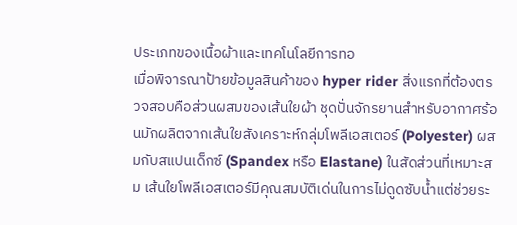ประเภทของเนื้อผ้าและเทคโนโลยีการทอ
เมื่อพิจารณาป้ายข้อมูลสินค้าของ hyper rider สิ่งแรกที่ต้องตรวจสอบคือส่วนผสมของเส้นใยผ้า ชุดปั่นจักรยานสำหรับอากาศร้อนมักผลิตจากเส้นใยสังเคราะห์กลุ่มโพลีเอสเตอร์ (Polyester) ผสมกับสแปนเด็กซ์ (Spandex หรือ Elastane) ในสัดส่วนที่เหมาะสม เส้นใยโพลีเอสเตอร์มีคุณสมบัติเด่นในการไม่ดูดซับน้ำแต่ช่วยระ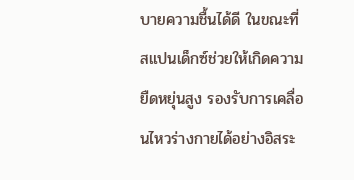บายความชื้นได้ดี ในขณะที่สแปนเด็กซ์ช่วยให้เกิดความยืดหยุ่นสูง รองรับการเคลื่อนไหวร่างกายได้อย่างอิสระ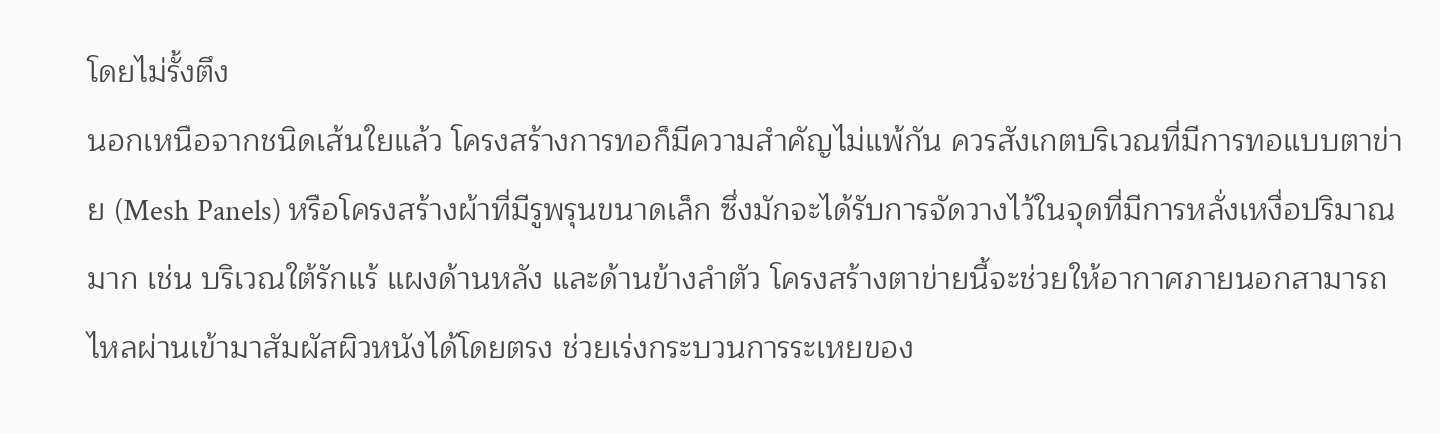โดยไม่รั้งตึง
นอกเหนือจากชนิดเส้นใยแล้ว โครงสร้างการทอก็มีความสำคัญไม่แพ้กัน ควรสังเกตบริเวณที่มีการทอแบบตาข่าย (Mesh Panels) หรือโครงสร้างผ้าที่มีรูพรุนขนาดเล็ก ซึ่งมักจะได้รับการจัดวางไว้ในจุดที่มีการหลั่งเหงื่อปริมาณมาก เช่น บริเวณใต้รักแร้ แผงด้านหลัง และด้านข้างลำตัว โครงสร้างตาข่ายนี้จะช่วยให้อากาศภายนอกสามารถไหลผ่านเข้ามาสัมผัสผิวหนังได้โดยตรง ช่วยเร่งกระบวนการระเหยของ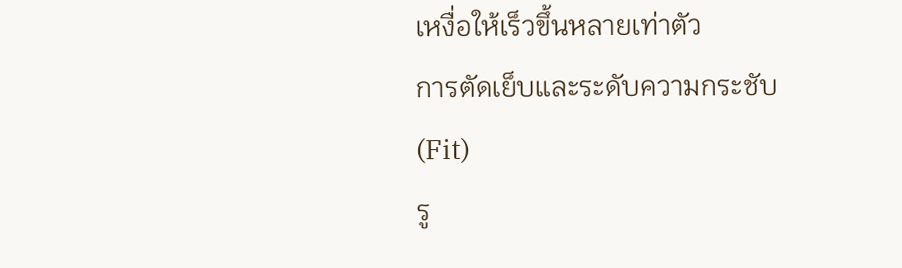เหงื่อให้เร็วขึ้นหลายเท่าตัว
การตัดเย็บและระดับความกระชับ (Fit)
รู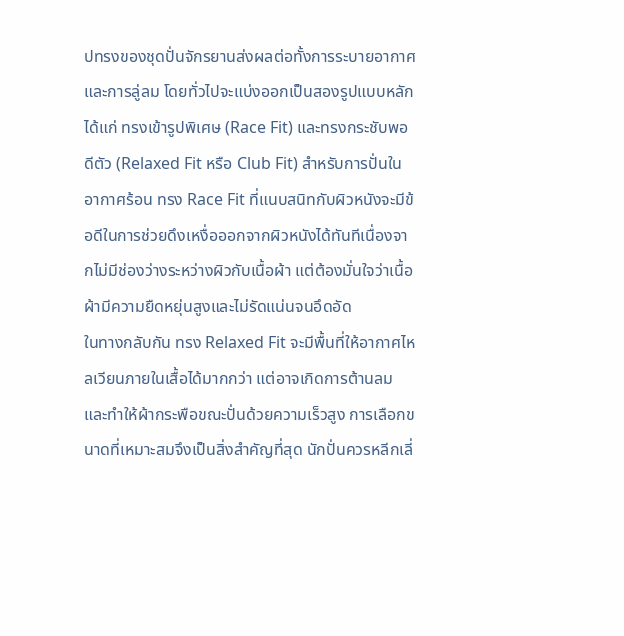ปทรงของชุดปั่นจักรยานส่งผลต่อทั้งการระบายอากาศและการลู่ลม โดยทั่วไปจะแบ่งออกเป็นสองรูปแบบหลัก ได้แก่ ทรงเข้ารูปพิเศษ (Race Fit) และทรงกระชับพอดีตัว (Relaxed Fit หรือ Club Fit) สำหรับการปั่นในอากาศร้อน ทรง Race Fit ที่แนบสนิทกับผิวหนังจะมีข้อดีในการช่วยดึงเหงื่อออกจากผิวหนังได้ทันทีเนื่องจากไม่มีช่องว่างระหว่างผิวกับเนื้อผ้า แต่ต้องมั่นใจว่าเนื้อผ้ามีความยืดหยุ่นสูงและไม่รัดแน่นจนอึดอัด
ในทางกลับกัน ทรง Relaxed Fit จะมีพื้นที่ให้อากาศไหลเวียนภายในเสื้อได้มากกว่า แต่อาจเกิดการต้านลมและทำให้ผ้ากระพือขณะปั่นด้วยความเร็วสูง การเลือกขนาดที่เหมาะสมจึงเป็นสิ่งสำคัญที่สุด นักปั่นควรหลีกเลี่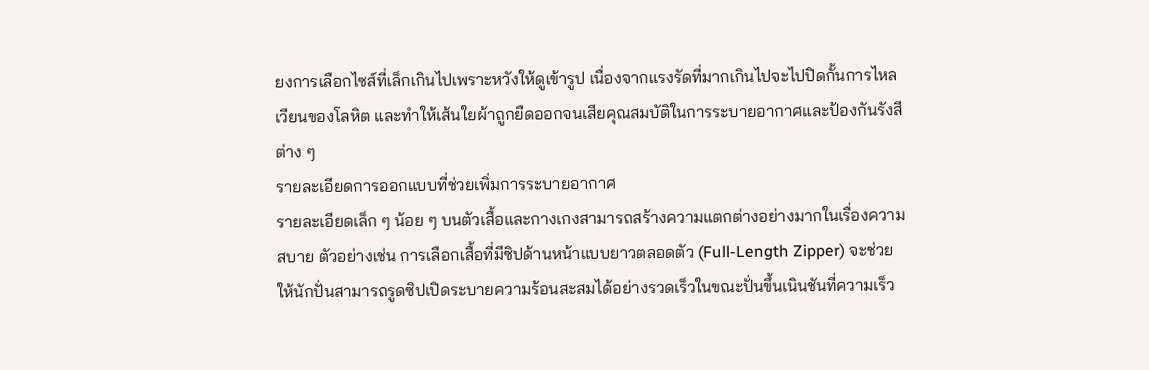ยงการเลือกไซส์ที่เล็กเกินไปเพราะหวังให้ดูเข้ารูป เนื่องจากแรงรัดที่มากเกินไปจะไปปิดกั้นการไหลเวียนของโลหิต และทำให้เส้นใยผ้าถูกยืดออกจนเสียคุณสมบัติในการระบายอากาศและป้องกันรังสีต่าง ๆ
รายละเอียดการออกแบบที่ช่วยเพิ่มการระบายอากาศ
รายละเอียดเล็ก ๆ น้อย ๆ บนตัวเสื้อและกางเกงสามารถสร้างความแตกต่างอย่างมากในเรื่องความสบาย ตัวอย่างเช่น การเลือกเสื้อที่มีซิปด้านหน้าแบบยาวตลอดตัว (Full-Length Zipper) จะช่วยให้นักปั่นสามารถรูดซิปเปิดระบายความร้อนสะสมได้อย่างรวดเร็วในขณะปั่นขึ้นเนินชันที่ความเร็ว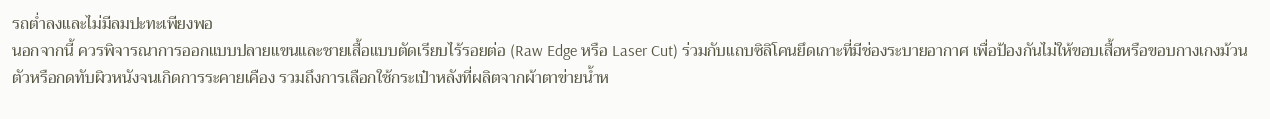รถต่ำลงและไม่มีลมปะทะเพียงพอ
นอกจากนี้ ควรพิจารณาการออกแบบปลายแขนและชายเสื้อแบบตัดเรียบไร้รอยต่อ (Raw Edge หรือ Laser Cut) ร่วมกับแถบซิลิโคนยึดเกาะที่มีช่องระบายอากาศ เพื่อป้องกันไม่ให้ขอบเสื้อหรือขอบกางเกงม้วนตัวหรือกดทับผิวหนังจนเกิดการระคายเคือง รวมถึงการเลือกใช้กระเป๋าหลังที่ผลิตจากผ้าตาข่ายน้ำห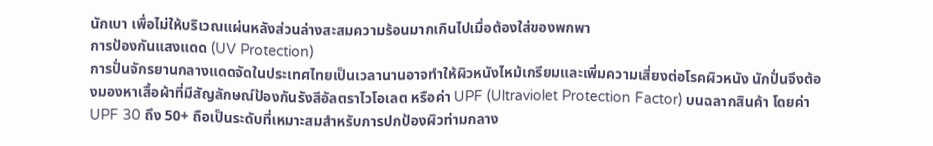นักเบา เพื่อไม่ให้บริเวณแผ่นหลังส่วนล่างสะสมความร้อนมากเกินไปเมื่อต้องใส่ของพกพา
การป้องกันแสงแดด (UV Protection)
การปั่นจักรยานกลางแดดจัดในประเทศไทยเป็นเวลานานอาจทำให้ผิวหนังไหม้เกรียมและเพิ่มความเสี่ยงต่อโรคผิวหนัง นักปั่นจึงต้องมองหาเสื้อผ้าที่มีสัญลักษณ์ป้องกันรังสีอัลตราไวโอเลต หรือค่า UPF (Ultraviolet Protection Factor) บนฉลากสินค้า โดยค่า UPF 30 ถึง 50+ ถือเป็นระดับที่เหมาะสมสำหรับการปกป้องผิวท่ามกลาง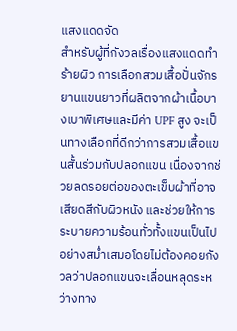แสงแดดจัด
สำหรับผู้ที่กังวลเรื่องแสงแดดทำร้ายผิว การเลือกสวมเสื้อปั่นจักรยานแขนยาวที่ผลิตจากผ้าเนื้อบางเบาพิเศษและมีค่า UPF สูง จะเป็นทางเลือกที่ดีกว่าการสวมเสื้อแขนสั้นร่วมกับปลอกแขน เนื่องจากช่วยลดรอยต่อของตะเข็บผ้าที่อาจเสียดสีกับผิวหนัง และช่วยให้การระบายความร้อนทั่วทั้งแขนเป็นไปอย่างสม่ำเสมอโดยไม่ต้องคอยกังวลว่าปลอกแขนจะเลื่อนหลุดระหว่างทาง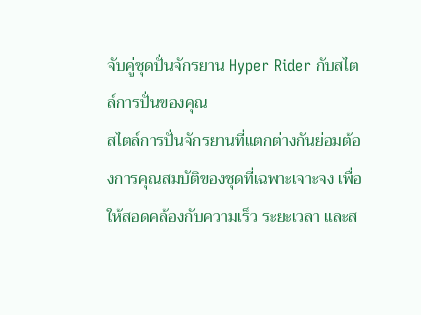จับคู่ชุดปั่นจักรยาน Hyper Rider กับสไตล์การปั่นของคุณ
สไตล์การปั่นจักรยานที่แตกต่างกันย่อมต้องการคุณสมบัติของชุดที่เฉพาะเจาะจง เพื่อให้สอดคล้องกับความเร็ว ระยะเวลา และส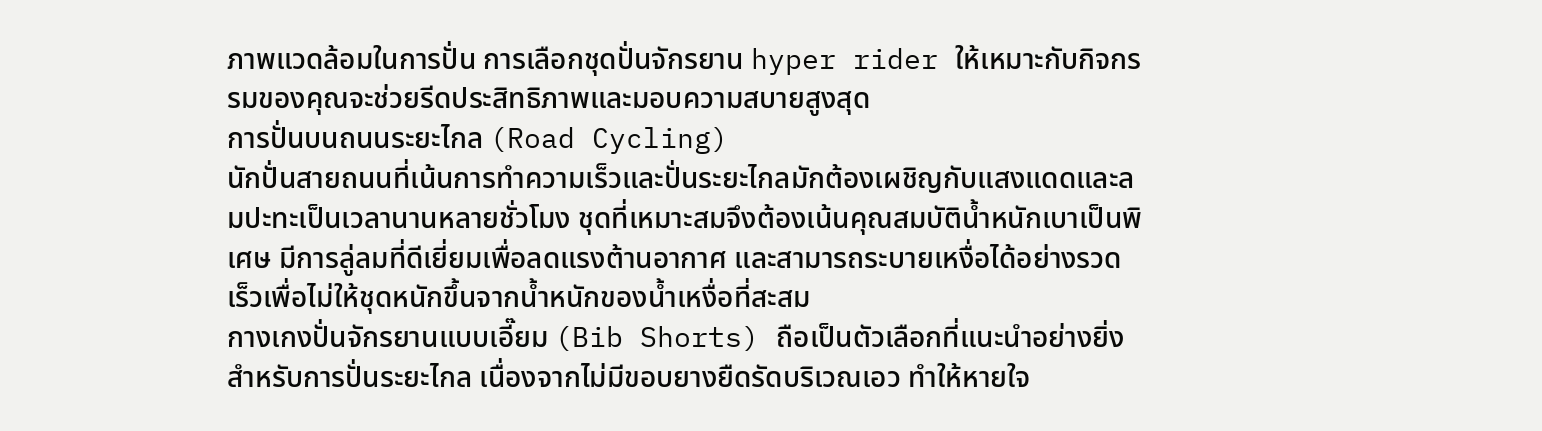ภาพแวดล้อมในการปั่น การเลือกชุดปั่นจักรยาน hyper rider ให้เหมาะกับกิจกรรมของคุณจะช่วยรีดประสิทธิภาพและมอบความสบายสูงสุด
การปั่นบนถนนระยะไกล (Road Cycling)
นักปั่นสายถนนที่เน้นการทำความเร็วและปั่นระยะไกลมักต้องเผชิญกับแสงแดดและลมปะทะเป็นเวลานานหลายชั่วโมง ชุดที่เหมาะสมจึงต้องเน้นคุณสมบัติน้ำหนักเบาเป็นพิเศษ มีการลู่ลมที่ดีเยี่ยมเพื่อลดแรงต้านอากาศ และสามารถระบายเหงื่อได้อย่างรวดเร็วเพื่อไม่ให้ชุดหนักขึ้นจากน้ำหนักของน้ำเหงื่อที่สะสม
กางเกงปั่นจักรยานแบบเอี๊ยม (Bib Shorts) ถือเป็นตัวเลือกที่แนะนำอย่างยิ่งสำหรับการปั่นระยะไกล เนื่องจากไม่มีขอบยางยืดรัดบริเวณเอว ทำให้หายใจ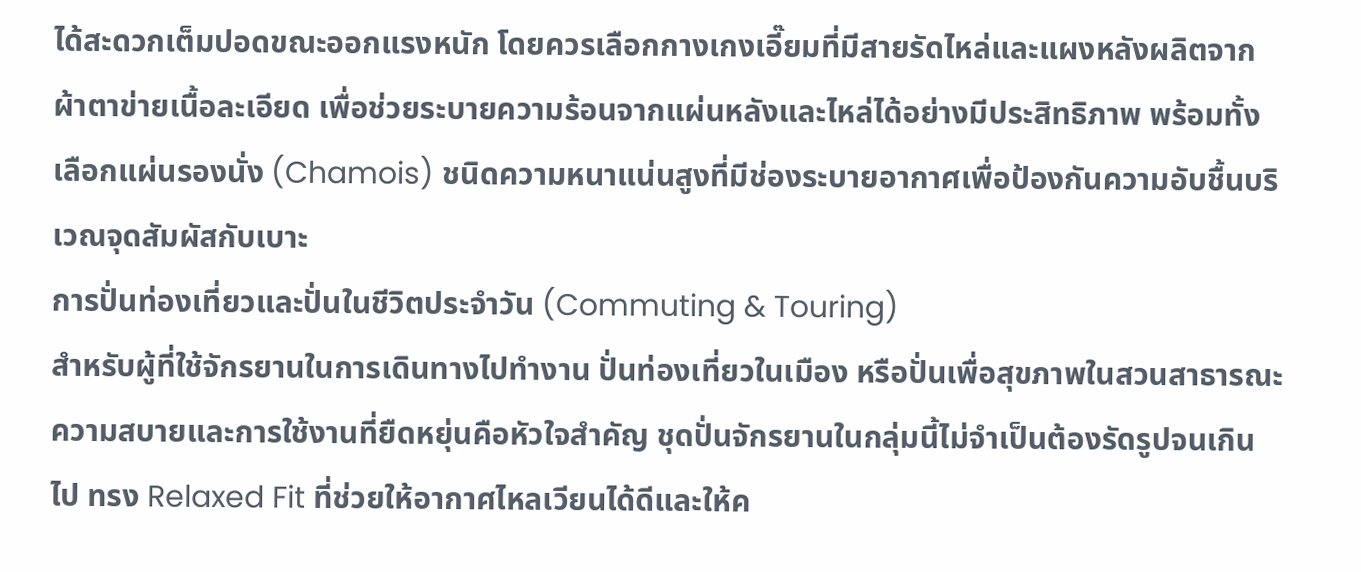ได้สะดวกเต็มปอดขณะออกแรงหนัก โดยควรเลือกกางเกงเอี๊ยมที่มีสายรัดไหล่และแผงหลังผลิตจากผ้าตาข่ายเนื้อละเอียด เพื่อช่วยระบายความร้อนจากแผ่นหลังและไหล่ได้อย่างมีประสิทธิภาพ พร้อมทั้งเลือกแผ่นรองนั่ง (Chamois) ชนิดความหนาแน่นสูงที่มีช่องระบายอากาศเพื่อป้องกันความอับชื้นบริเวณจุดสัมผัสกับเบาะ
การปั่นท่องเที่ยวและปั่นในชีวิตประจำวัน (Commuting & Touring)
สำหรับผู้ที่ใช้จักรยานในการเดินทางไปทำงาน ปั่นท่องเที่ยวในเมือง หรือปั่นเพื่อสุขภาพในสวนสาธารณะ ความสบายและการใช้งานที่ยืดหยุ่นคือหัวใจสำคัญ ชุดปั่นจักรยานในกลุ่มนี้ไม่จำเป็นต้องรัดรูปจนเกินไป ทรง Relaxed Fit ที่ช่วยให้อากาศไหลเวียนได้ดีและให้ค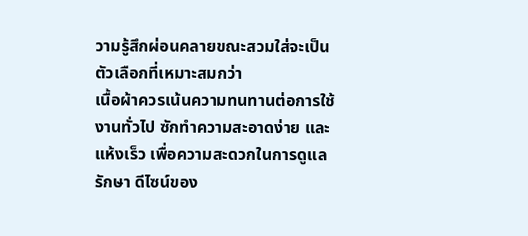วามรู้สึกผ่อนคลายขณะสวมใส่จะเป็นตัวเลือกที่เหมาะสมกว่า
เนื้อผ้าควรเน้นความทนทานต่อการใช้งานทั่วไป ซักทำความสะอาดง่าย และแห้งเร็ว เพื่อความสะดวกในการดูแลรักษา ดีไซน์ของ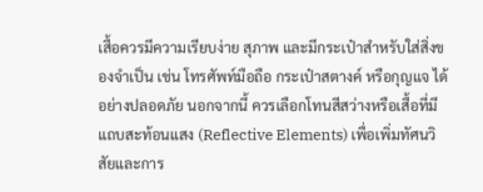เสื้อควรมีความเรียบง่าย สุภาพ และมีกระเป๋าสำหรับใส่สิ่งของจำเป็น เช่น โทรศัพท์มือถือ กระเป๋าสตางค์ หรือกุญแจ ได้อย่างปลอดภัย นอกจากนี้ ควรเลือกโทนสีสว่างหรือเสื้อที่มีแถบสะท้อนแสง (Reflective Elements) เพื่อเพิ่มทัศนวิสัยและการ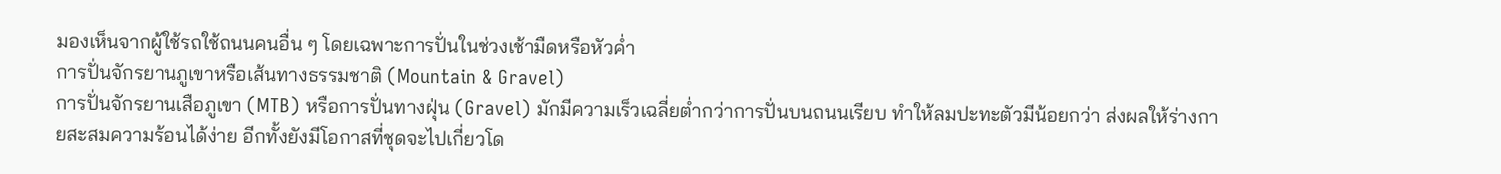มองเห็นจากผู้ใช้รถใช้ถนนคนอื่น ๆ โดยเฉพาะการปั่นในช่วงเช้ามืดหรือหัวค่ำ
การปั่นจักรยานภูเขาหรือเส้นทางธรรมชาติ (Mountain & Gravel)
การปั่นจักรยานเสือภูเขา (MTB) หรือการปั่นทางฝุ่น (Gravel) มักมีความเร็วเฉลี่ยต่ำกว่าการปั่นบนถนนเรียบ ทำให้ลมปะทะตัวมีน้อยกว่า ส่งผลให้ร่างกายสะสมความร้อนได้ง่าย อีกทั้งยังมีโอกาสที่ชุดจะไปเกี่ยวโด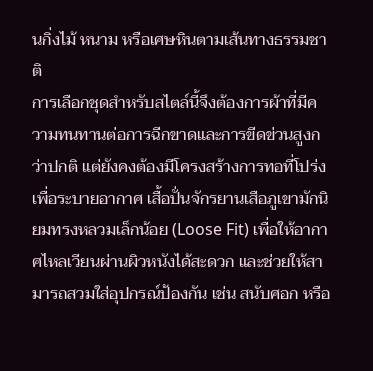นกิ่งไม้ หนาม หรือเศษหินตามเส้นทางธรรมชาติ
การเลือกชุดสำหรับสไตล์นี้จึงต้องการผ้าที่มีความทนทานต่อการฉีกขาดและการขีดข่วนสูงกว่าปกติ แต่ยังคงต้องมีโครงสร้างการทอที่โปร่งเพื่อระบายอากาศ เสื้อปั่นจักรยานเสือภูเขามักนิยมทรงหลวมเล็กน้อย (Loose Fit) เพื่อให้อากาศไหลเวียนผ่านผิวหนังได้สะดวก และช่วยให้สามารถสวมใส่อุปกรณ์ป้องกัน เช่น สนับศอก หรือ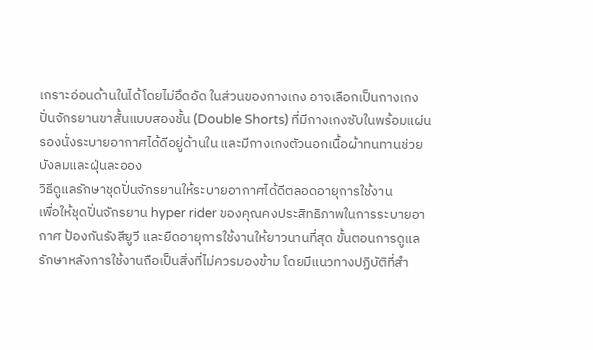เกราะอ่อนด้านในได้โดยไม่อึดอัด ในส่วนของกางเกง อาจเลือกเป็นกางเกงปั่นจักรยานขาสั้นแบบสองชั้น (Double Shorts) ที่มีกางเกงซับในพร้อมแผ่นรองนั่งระบายอากาศได้ดีอยู่ด้านใน และมีกางเกงตัวนอกเนื้อผ้าทนทานช่วยบังลมและฝุ่นละออง
วิธีดูแลรักษาชุดปั่นจักรยานให้ระบายอากาศได้ดีตลอดอายุการใช้งาน
เพื่อให้ชุดปั่นจักรยาน hyper rider ของคุณคงประสิทธิภาพในการระบายอากาศ ป้องกันรังสียูวี และยืดอายุการใช้งานให้ยาวนานที่สุด ขั้นตอนการดูแลรักษาหลังการใช้งานถือเป็นสิ่งที่ไม่ควรมองข้าม โดยมีแนวทางปฏิบัติที่สำ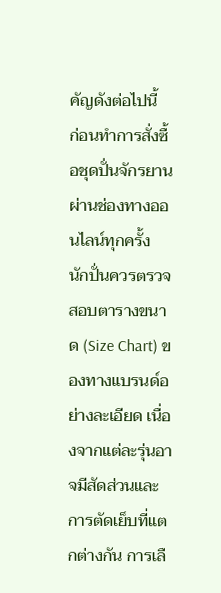คัญดังต่อไปนี้
ก่อนทำการสั่งซื้อชุดปั่นจักรยานผ่านช่องทางออนไลน์ทุกครั้ง นักปั่นควรตรวจสอบตารางขนาด (Size Chart) ของทางแบรนด์อย่างละเอียด เนื่องจากแต่ละรุ่นอาจมีสัดส่วนและการตัดเย็บที่แตกต่างกัน การเลื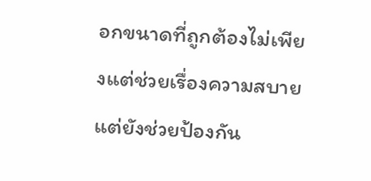อกขนาดที่ถูกต้องไม่เพียงแต่ช่วยเรื่องความสบาย แต่ยังช่วยป้องกัน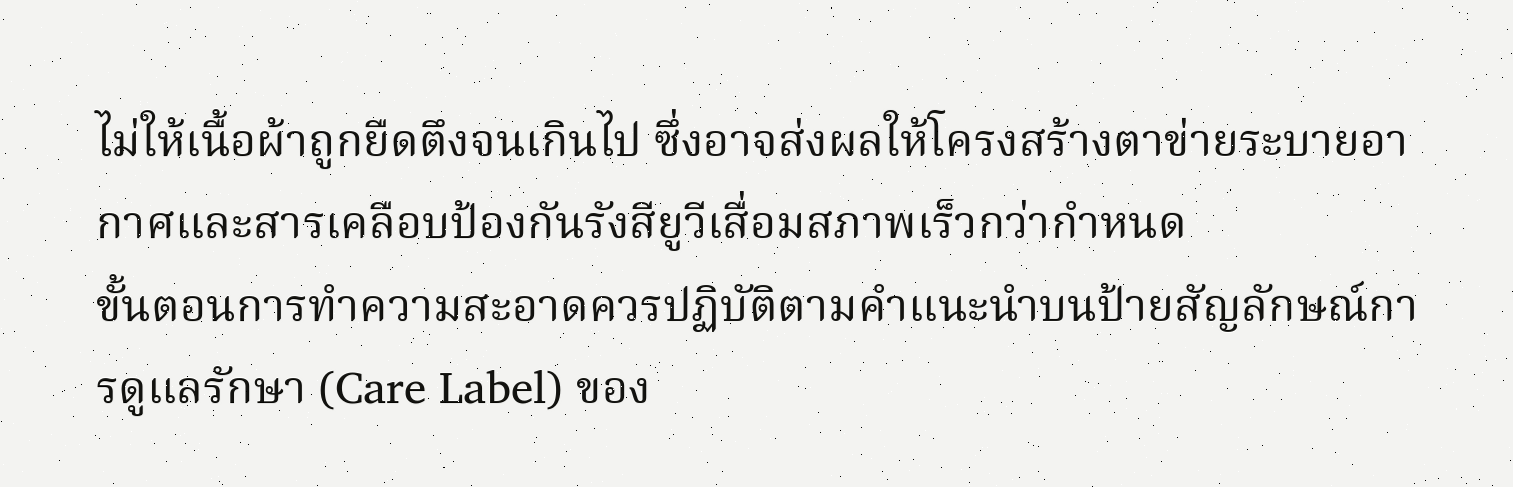ไม่ให้เนื้อผ้าถูกยืดตึงจนเกินไป ซึ่งอาจส่งผลให้โครงสร้างตาข่ายระบายอากาศและสารเคลือบป้องกันรังสียูวีเสื่อมสภาพเร็วกว่ากำหนด
ขั้นตอนการทำความสะอาดควรปฏิบัติตามคำแนะนำบนป้ายสัญลักษณ์การดูแลรักษา (Care Label) ของ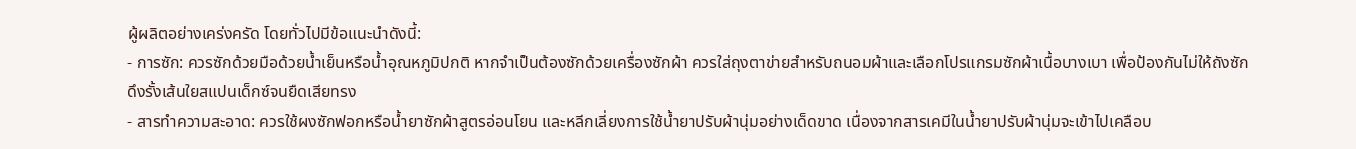ผู้ผลิตอย่างเคร่งครัด โดยทั่วไปมีข้อแนะนำดังนี้:
- การซัก: ควรซักด้วยมือด้วยน้ำเย็นหรือน้ำอุณหภูมิปกติ หากจำเป็นต้องซักด้วยเครื่องซักผ้า ควรใส่ถุงตาข่ายสำหรับถนอมผ้าและเลือกโปรแกรมซักผ้าเนื้อบางเบา เพื่อป้องกันไม่ให้ถังซักดึงรั้งเส้นใยสแปนเด็กซ์จนยืดเสียทรง
- สารทำความสะอาด: ควรใช้ผงซักฟอกหรือน้ำยาซักผ้าสูตรอ่อนโยน และหลีกเลี่ยงการใช้น้ำยาปรับผ้านุ่มอย่างเด็ดขาด เนื่องจากสารเคมีในน้ำยาปรับผ้านุ่มจะเข้าไปเคลือบ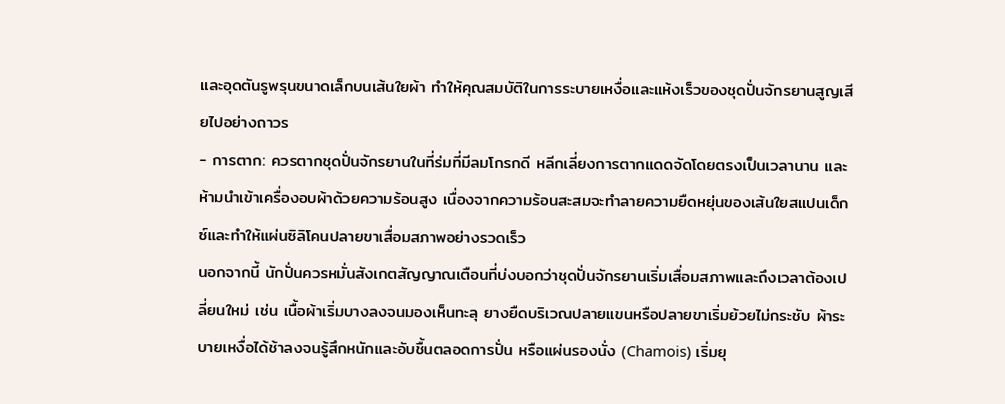และอุดตันรูพรุนขนาดเล็กบนเส้นใยผ้า ทำให้คุณสมบัติในการระบายเหงื่อและแห้งเร็วของชุดปั่นจักรยานสูญเสียไปอย่างถาวร
- การตาก: ควรตากชุดปั่นจักรยานในที่ร่มที่มีลมโกรกดี หลีกเลี่ยงการตากแดดจัดโดยตรงเป็นเวลานาน และห้ามนำเข้าเครื่องอบผ้าด้วยความร้อนสูง เนื่องจากความร้อนสะสมจะทำลายความยืดหยุ่นของเส้นใยสแปนเด็กซ์และทำให้แผ่นซิลิโคนปลายขาเสื่อมสภาพอย่างรวดเร็ว
นอกจากนี้ นักปั่นควรหมั่นสังเกตสัญญาณเตือนที่บ่งบอกว่าชุดปั่นจักรยานเริ่มเสื่อมสภาพและถึงเวลาต้องเปลี่ยนใหม่ เช่น เนื้อผ้าเริ่มบางลงจนมองเห็นทะลุ ยางยืดบริเวณปลายแขนหรือปลายขาเริ่มย้วยไม่กระชับ ผ้าระบายเหงื่อได้ช้าลงจนรู้สึกหนักและอับชื้นตลอดการปั่น หรือแผ่นรองนั่ง (Chamois) เริ่มยุ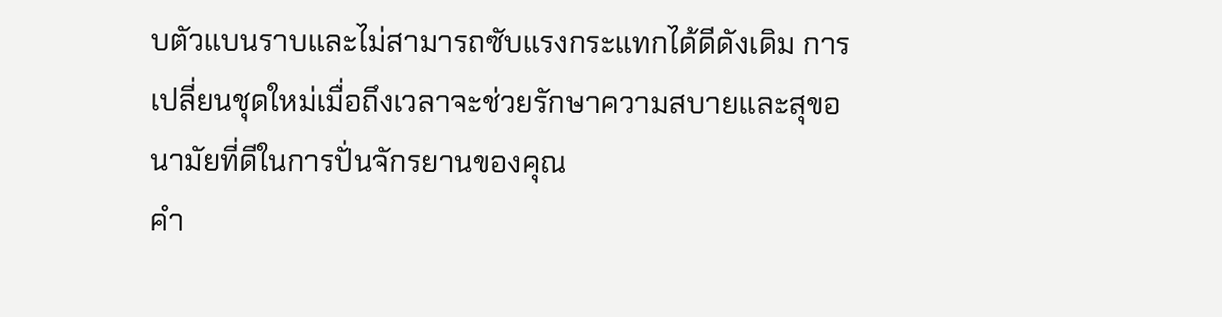บตัวแบนราบและไม่สามารถซับแรงกระแทกได้ดีดังเดิม การเปลี่ยนชุดใหม่เมื่อถึงเวลาจะช่วยรักษาความสบายและสุขอนามัยที่ดีในการปั่นจักรยานของคุณ
คำ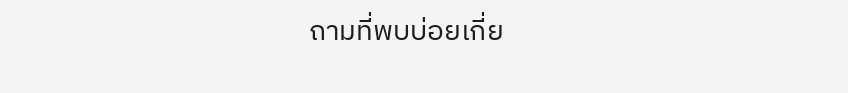ถามที่พบบ่อยเกี่ย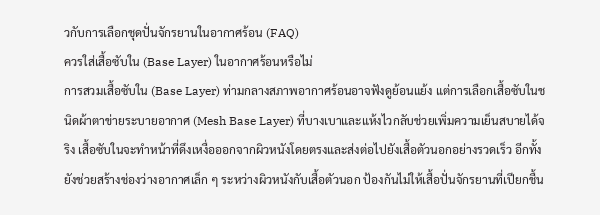วกับการเลือกชุดปั่นจักรยานในอากาศร้อน (FAQ)
ควรใส่เสื้อซับใน (Base Layer) ในอากาศร้อนหรือไม่
การสวมเสื้อซับใน (Base Layer) ท่ามกลางสภาพอากาศร้อนอาจฟังดูย้อนแย้ง แต่การเลือกเสื้อซับในชนิดผ้าตาข่ายระบายอากาศ (Mesh Base Layer) ที่บางเบาและแห้งไวกลับช่วยเพิ่มความเย็นสบายได้จริง เสื้อซับในจะทำหน้าที่ดึงเหงื่อออกจากผิวหนังโดยตรงและส่งต่อไปยังเสื้อตัวนอกอย่างรวดเร็ว อีกทั้งยังช่วยสร้างช่องว่างอากาศเล็ก ๆ ระหว่างผิวหนังกับเสื้อตัวนอก ป้องกันไม่ให้เสื้อปั่นจักรยานที่เปียกชื้น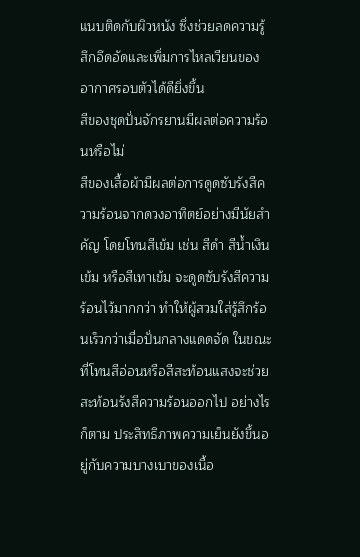แนบติดกับผิวหนัง ซึ่งช่วยลดความรู้สึกอึดอัดและเพิ่มการไหลเวียนของอากาศรอบตัวได้ดียิ่งขึ้น
สีของชุดปั่นจักรยานมีผลต่อความร้อนหรือไม่
สีของเสื้อผ้ามีผลต่อการดูดซับรังสีความร้อนจากดวงอาทิตย์อย่างมีนัยสำคัญ โดยโทนสีเข้ม เช่น สีดำ สีน้ำเงินเข้ม หรือสีเทาเข้ม จะดูดซับรังสีความร้อนไว้มากกว่า ทำให้ผู้สวมใส่รู้สึกร้อนเร็วกว่าเมื่อปั่นกลางแดดจัด ในขณะที่โทนสีอ่อนหรือสีสะท้อนแสงจะช่วยสะท้อนรังสีความร้อนออกไป อย่างไรก็ตาม ประสิทธิภาพความเย็นยังขึ้นอยู่กับความบางเบาของเนื้อ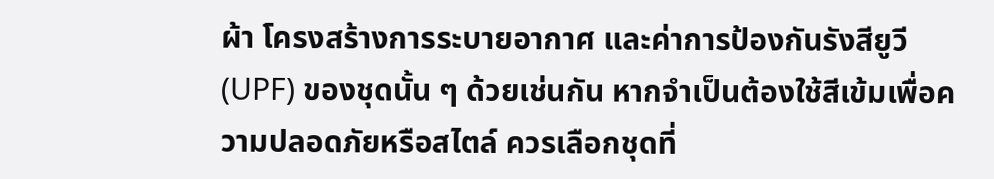ผ้า โครงสร้างการระบายอากาศ และค่าการป้องกันรังสียูวี (UPF) ของชุดนั้น ๆ ด้วยเช่นกัน หากจำเป็นต้องใช้สีเข้มเพื่อความปลอดภัยหรือสไตล์ ควรเลือกชุดที่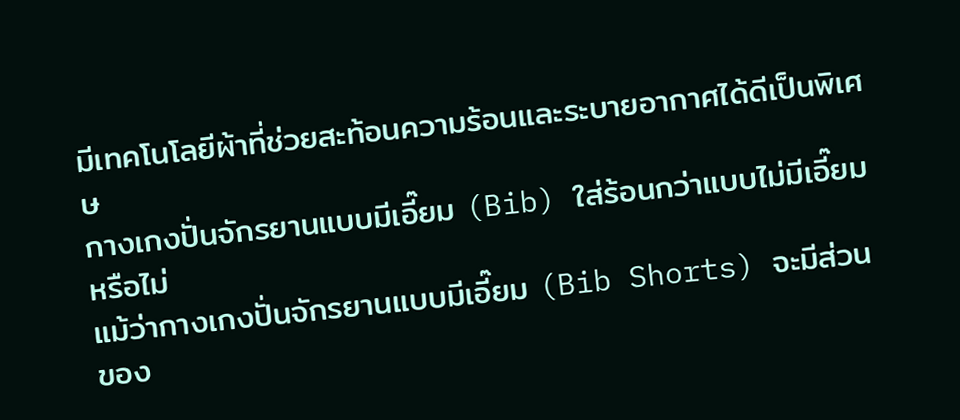มีเทคโนโลยีผ้าที่ช่วยสะท้อนความร้อนและระบายอากาศได้ดีเป็นพิเศษ
กางเกงปั่นจักรยานแบบมีเอี๊ยม (Bib) ใส่ร้อนกว่าแบบไม่มีเอี๊ยมหรือไม่
แม้ว่ากางเกงปั่นจักรยานแบบมีเอี๊ยม (Bib Shorts) จะมีส่วนของ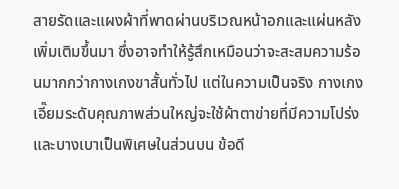สายรัดและแผงผ้าที่พาดผ่านบริเวณหน้าอกและแผ่นหลังเพิ่มเติมขึ้นมา ซึ่งอาจทำให้รู้สึกเหมือนว่าจะสะสมความร้อนมากกว่ากางเกงขาสั้นทั่วไป แต่ในความเป็นจริง กางเกงเอี๊ยมระดับคุณภาพส่วนใหญ่จะใช้ผ้าตาข่ายที่มีความโปร่งและบางเบาเป็นพิเศษในส่วนบน ข้อดี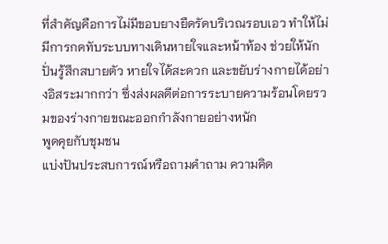ที่สำคัญคือการไม่มีขอบยางยืดรัดบริเวณรอบเอว ทำให้ไม่มีการกดทับระบบทางเดินหายใจและหน้าท้อง ช่วยให้นักปั่นรู้สึกสบายตัว หายใจได้สะดวก และขยับร่างกายได้อย่างอิสระมากกว่า ซึ่งส่งผลดีต่อการระบายความร้อนโดยรวมของร่างกายขณะออกกำลังกายอย่างหนัก
พูดคุยกับชุมชน
แบ่งปันประสบการณ์หรือถามคำถาม ความคิด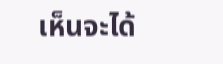เห็นจะได้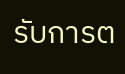รับการต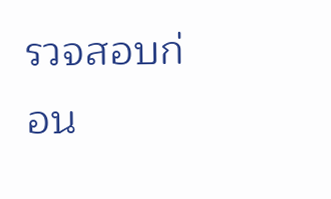รวจสอบก่อน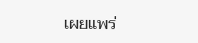เผยแพร่